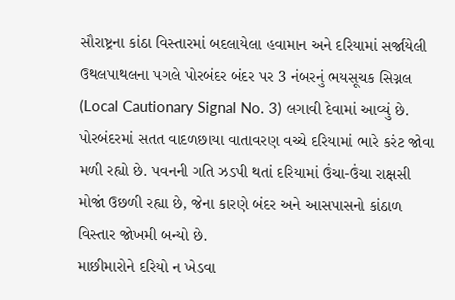સૌરાષ્ટ્રના કાંઠા વિસ્તારમાં બદલાયેલા હવામાન અને દરિયામાં સર્જાયેલી ઉથલપાથલના પગલે પોરબંદર બંદર પર 3 નંબરનું ભયસૂચક સિગ્નલ (Local Cautionary Signal No. 3) લગાવી દેવામાં આવ્યું છે. પોરબંદરમાં સતત વાદળછાયા વાતાવરણ વચ્ચે દરિયામાં ભારે કરંટ જોવા મળી રહ્યો છે. પવનની ગતિ ઝડપી થતાં દરિયામાં ઉંચા-ઉંચા રાક્ષસી મોજાં ઉછળી રહ્યા છે, જેના કારણે બંદર અને આસપાસનો કાંઠાળ વિસ્તાર જોખમી બન્યો છે.
માછીમારોને દરિયો ન ખેડવા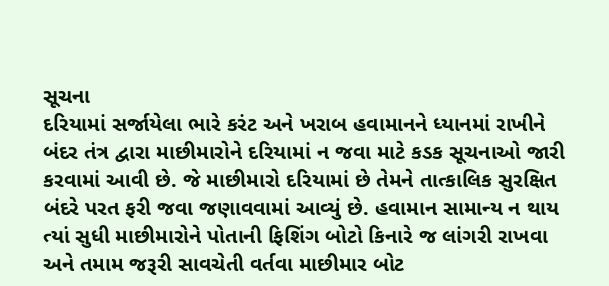સૂચના
દરિયામાં સર્જાયેલા ભારે કરંટ અને ખરાબ હવામાનને ધ્યાનમાં રાખીને બંદર તંત્ર દ્વારા માછીમારોને દરિયામાં ન જવા માટે કડક સૂચનાઓ જારી કરવામાં આવી છે. જે માછીમારો દરિયામાં છે તેમને તાત્કાલિક સુરક્ષિત બંદરે પરત ફરી જવા જણાવવામાં આવ્યું છે. હવામાન સામાન્ય ન થાય ત્યાં સુધી માછીમારોને પોતાની ફિશિંગ બોટો કિનારે જ લાંગરી રાખવા અને તમામ જરૂરી સાવચેતી વર્તવા માછીમાર બોટ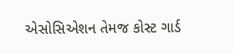એસોસિએશન તેમજ કોસ્ટ ગાર્ડ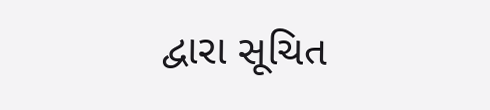દ્વારા સૂચિત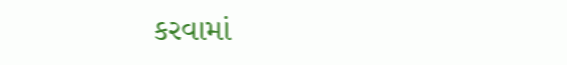કરવામાં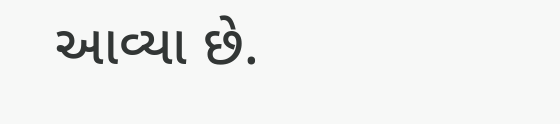આવ્યા છે.